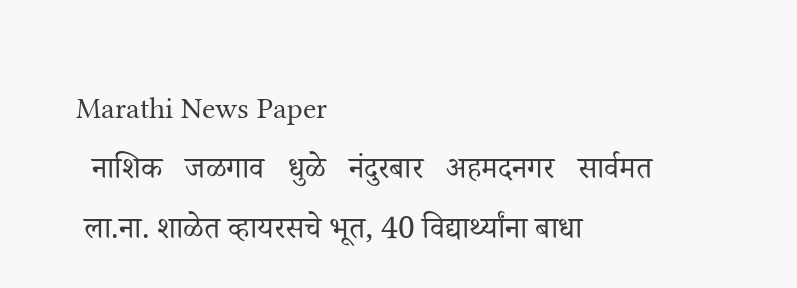Marathi News Paper
  नाशिक   जळगाव   धुळे   नंदुरबार   अहमदनगर   सार्वमत
 ला.ना. शाळेत व्हायरसचे भूत, 40 विद्यार्थ्यांना बाधा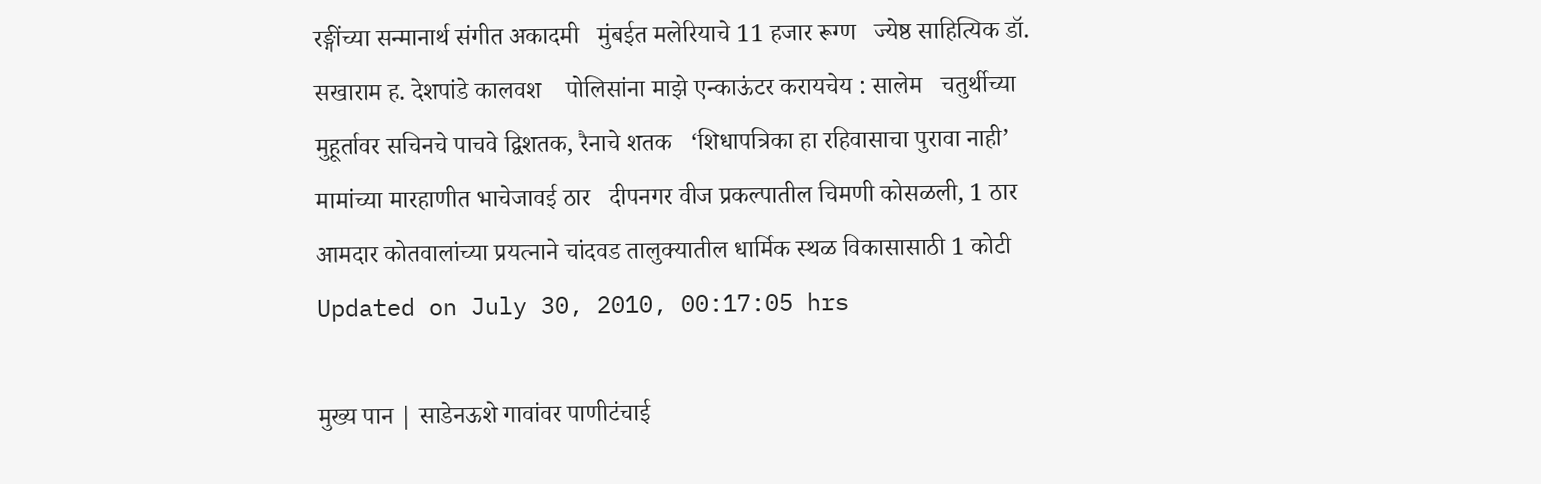रङ्गींच्या सन्मानार्थ संगीत अकादमी   मुंबईत मलेरियाचे 11 हजार रूग्ण   ज्येष्ठ साहित्यिक डॉ. सखाराम ह. देशपांडे कालवश    पोलिसांना माझे एन्काऊंटर करायचेय : सालेम   चतुर्थीच्या मुहूर्तावर सचिनचे पाचवे द्विशतक, रैनाचे शतक   ‘शिधापत्रिका हा रहिवासाचा पुरावा नाही’   मामांच्या मारहाणीत भाचेजावई ठार   दीपनगर वीज प्रकल्पातील चिमणी कोसळली, 1 ठार   आमदार कोतवालांच्या प्रयत्नाने चांदवड तालुक्यातील धार्मिक स्थळ विकासासाठी 1 कोटी   Updated on July 30, 2010, 00:17:05 hrs

मुख्य पान | साडेनऊशे गावांवर पाणीटंचाई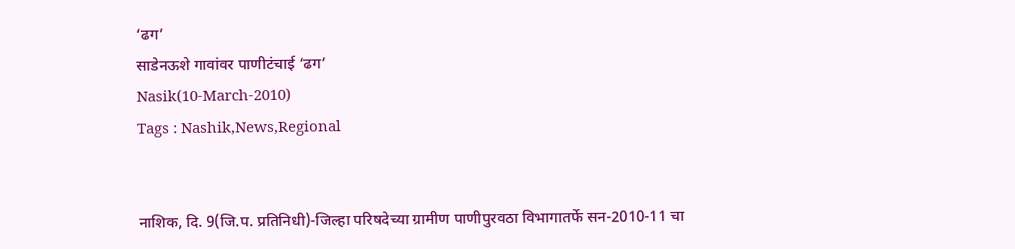‘ढग’
साडेनऊशे गावांवर पाणीटंचाई ‘ढग’
Nasik(10-March-2010)
Tags : Nashik,News,Regional


नाशिक, दि. 9(जि.प. प्रतिनिधी)-जिल्हा परिषदेच्या ग्रामीण पाणीपुरवठा विभागातर्फे सन-2010-11 चा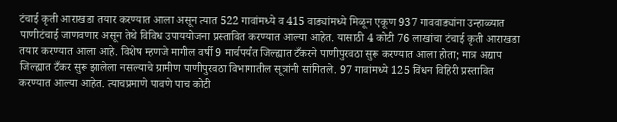टंचाई कृती आराखडा तयार करण्यात आला असून त्यात 522 गावांमध्ये व 415 वाड्यांमध्ये मिळून एकूण 937 गाववाड्यांना उन्हाळ्यात पाणीटंचाई जाणवणार असून तेथे विविध उपाययोजना प्रस्तावित करण्यात आल्या आहेत. यासाठी 4 कोटी 76 लाखांचा टंचाई कृती आराखडा तयार करण्यात आला आहे. विशेष म्हणजे मागील वर्षी 9 मार्चपर्यंत जिल्ह्यात टँकरने पाणीपुरवठा सुरू करण्यात आला होता; मात्र अद्याप जिल्ह्यात टँकर सुरू झालेला नसल्याचे ग्रामीण पाणीपुरवठा विभागातील सूत्रांनी सांगितले. 97 गावांमध्ये 125 विंधन विहिरी प्रस्तावित करण्यात आल्या आहेत. त्याचप्रमाणे पावणे पाच कोटी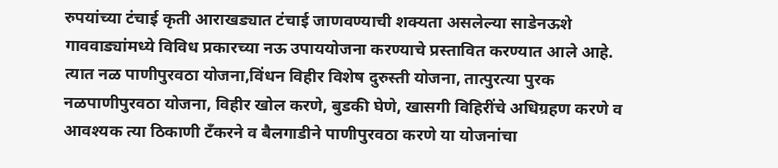रुपयांच्या टंचाई कृती आराखड्यात टंचाई जाणवण्याची शक्यता असलेल्या साडेनऊशे गाववाड्यांमध्ये विविध प्रकारच्या नऊ उपाययोजना करण्याचे प्रस्तावित करण्यात आले आहे. त्यात नळ पाणीपुरवठा योजना,विंधन विहीर विशेष दुरुस्ती योजना, तात्पुरत्या पुरक नळपाणीपुरवठा योजना, विहीर खोल करणे, बुडकी घेणे, खासगी विहिरींचे अधिग्रहण करणे व आवश्यक त्या ठिकाणी टँकरने व बैलगाडीने पाणीपुरवठा करणे या योजनांचा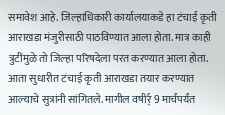समावेश आहे. जिल्हाधिकारी कार्यालयाकडे हा टंचाई कृती आराखडा मंजुरीसाठी पाठविण्यात आला होता. मात्र काही त्रुटींमुळे तो जिल्हा परिषदेला परत करण्यात आला होता. आता सुधारीत टंचाई कृती आराखडा तयार करण्यात आल्याचे सुत्रांनी सांगितले. मागील वषीर्र् 9 मार्चंपर्यंत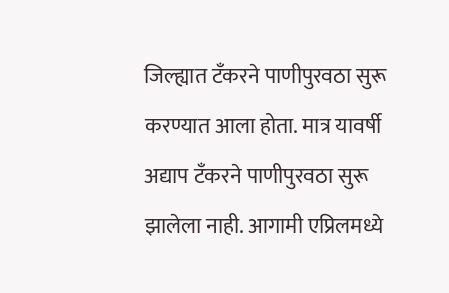जिल्ह्यात टँकरने पाणीपुरवठा सुरू करण्यात आला होता. मात्र यावर्षी अद्याप टँकरने पाणीपुरवठा सुरू झालेला नाही. आगामी एप्रिलमध्ये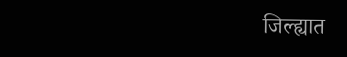जिल्ह्यात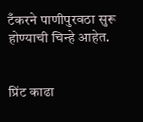टँकरने पाणीपुरवठा सुरू होण्याची चिन्हे आहेत.


प्रिंट काढा